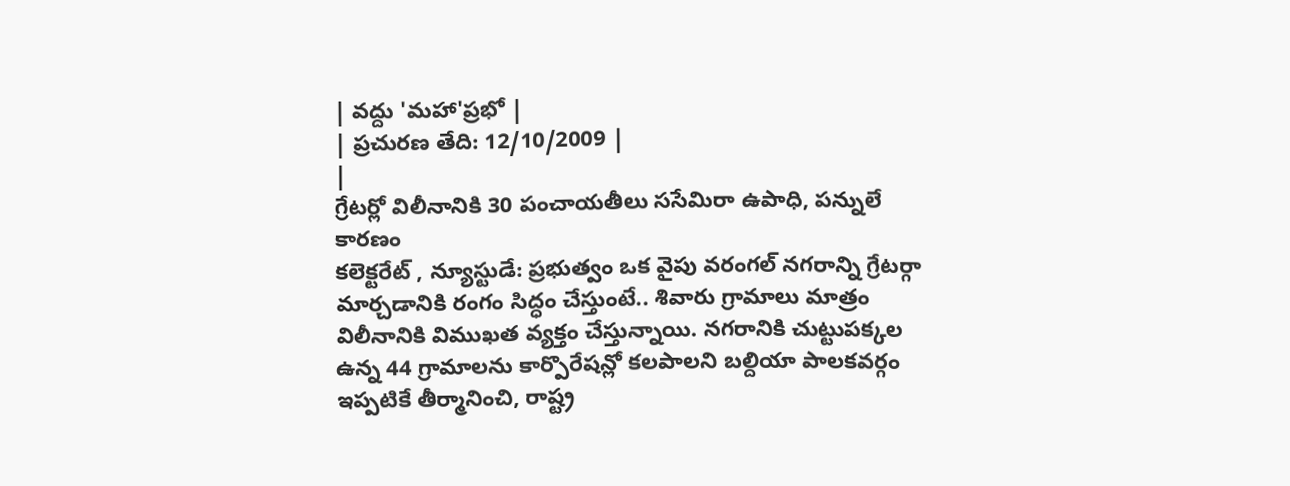| వద్దు 'మహా'ప్రభో |
| ప్రచురణ తేది: 12/10/2009 |
|
గ్రేటర్లో విలీనానికి 30 పంచాయతీలు ససేమిరా ఉపాధి, పన్నులే కారణం
కలెక్టరేట్ , న్యూస్టుడే: ప్రభుత్వం ఒక వైపు వరంగల్ నగరాన్ని గ్రేటర్గా మార్చడానికి రంగం సిద్ధం చేస్తుంటే.. శివారు గ్రామాలు మాత్రం విలీనానికి విముఖత వ్యక్తం చేస్తున్నాయి. నగరానికి చుట్టుపక్కల ఉన్న 44 గ్రామాలను కార్పొరేషన్లో కలపాలని బల్దియా పాలకవర్గం ఇప్పటికే తీర్మానించి, రాష్ట్ర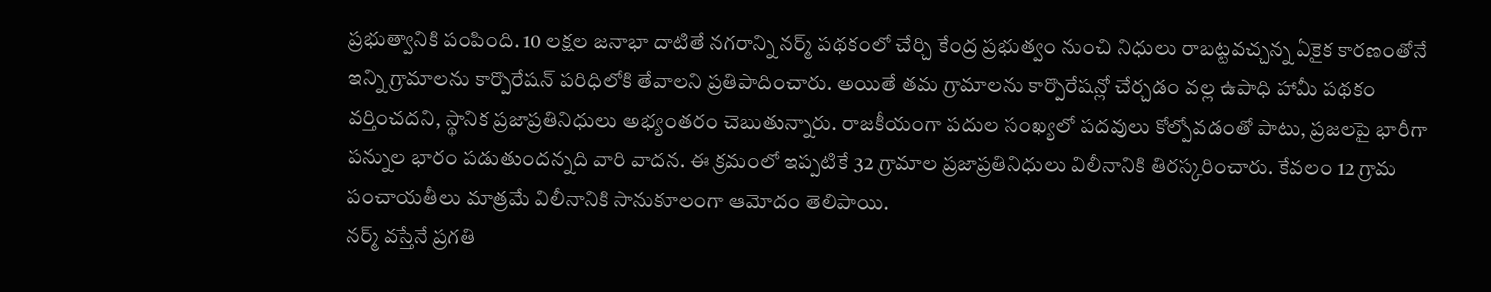ప్రభుత్వానికి పంపింది. 10 లక్షల జనాభా దాటితే నగరాన్ని నర్మ్ పథకంలో చేర్చి కేంద్ర ప్రభుత్వం నుంచి నిధులు రాబట్టవచ్చన్న ఏకైక కారణంతోనే ఇన్ని గ్రామాలను కార్పొరేషన్ పరిధిలోకి తేవాలని ప్రతిపాదించారు. అయితే తమ గ్రామాలను కార్పొరేషన్లో చేర్చడం వల్ల ఉపాధి హామీ పథకం వర్తించదని, స్థానిక ప్రజాప్రతినిధులు అభ్యంతరం చెబుతున్నారు. రాజకీయంగా పదుల సంఖ్యలో పదవులు కోల్పోవడంతో పాటు, ప్రజలపై భారీగా పన్నుల భారం పడుతుందన్నది వారి వాదన. ఈ క్రమంలో ఇప్పటికే 32 గ్రామాల ప్రజాప్రతినిధులు విలీనానికి తిరస్కరించారు. కేవలం 12 గ్రామ పంచాయతీలు మాత్రమే విలీనానికి సానుకూలంగా ఆమోదం తెలిపాయి.
నర్మ్ వస్తేనే ప్రగతి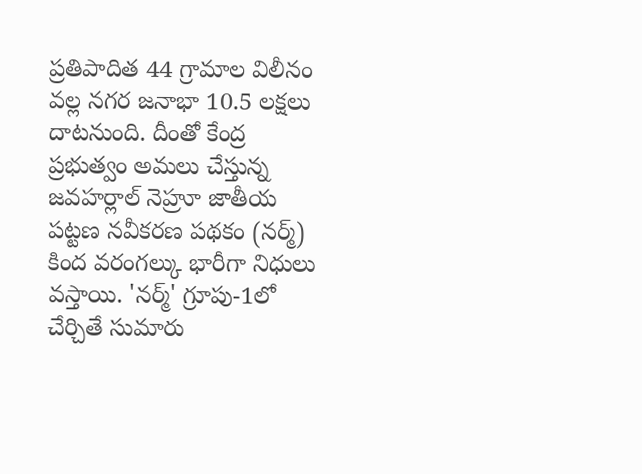ప్రతిపాదిత 44 గ్రామాల విలీనం వల్ల నగర జనాభా 10.5 లక్షలు దాటనుంది. దీంతో కేంద్ర ప్రభుత్వం అమలు చేస్తున్న జవహర్లాల్ నెహ్రూ జాతీయ పట్టణ నవీకరణ పథకం (నర్మ్) కింద వరంగల్కు భారీగా నిధులు వస్తాయి. 'నర్మ్' గ్రూపు-1లో చేర్చితే సుమారు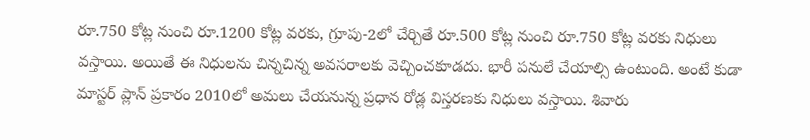రూ.750 కోట్ల నుంచి రూ.1200 కోట్ల వరకు, గ్రూపు-2లో చేర్చితే రూ.500 కోట్ల నుంచి రూ.750 కోట్ల వరకు నిధులు వస్తాయి. అయితే ఈ నిధులను చిన్నచిన్న అవసరాలకు వెచ్చించకూడదు. భారీ పనులే చేయాల్సి ఉంటుంది. అంటే కుడా మాస్టర్ ప్లాన్ ప్రకారం 2010లో అమలు చేయనున్న ప్రధాన రోడ్ల విస్తరణకు నిధులు వస్తాయి. శివారు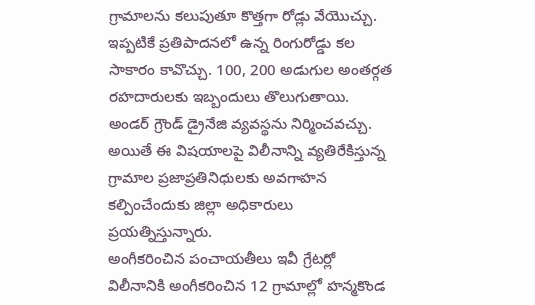గ్రామాలను కలుపుతూ కొత్తగా రోడ్లు వేయొచ్చు. ఇప్పటికే ప్రతిపాదనలో ఉన్న రింగురోడ్డు కల సాకారం కావొచ్చు. 100, 200 అడుగుల అంతర్గత రహదారులకు ఇబ్బందులు తొలుగుతాయి. అండర్ గ్రౌండ్ డ్రైనేజి వ్యవస్థను నిర్మించవచ్చు. అయితే ఈ విషయాలపై విలీనాన్ని వ్యతిరేకిస్తున్న గ్రామాల ప్రజాప్రతినిధులకు అవగాహన కల్పించేందుకు జిల్లా అధికారులు ప్రయత్నిస్తున్నారు.
అంగీకరించిన పంచాయతీలు ఇవీ గ్రేటర్లో విలీనానికి అంగీకరించిన 12 గ్రామాల్లో హన్మకొండ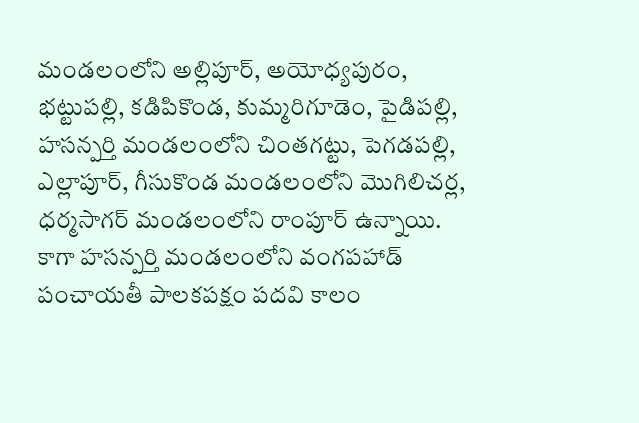మండలంలోని అల్లిపూర్, అయోధ్యపురం, భట్టుపల్లి, కడిపికొండ, కుమ్మరిగూడెం, పైడిపల్లి, హసన్పర్తి మండలంలోని చింతగట్టు, పెగడపల్లి, ఎల్లాపూర్, గీసుకొండ మండలంలోని మొగిలిచర్ల, ధర్మసాగర్ మండలంలోని రాంపూర్ ఉన్నాయి. కాగా హసన్పర్తి మండలంలోని వంగపహాడ్ పంచాయతీ పాలకపక్షం పదవి కాలం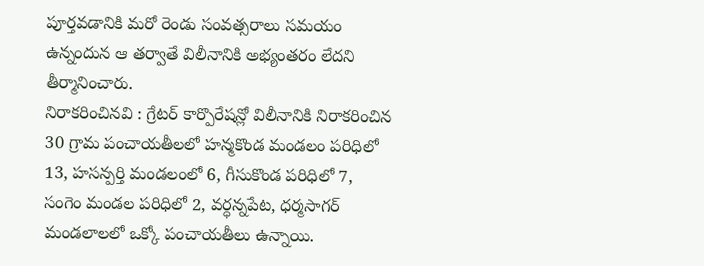పూర్తవడానికి మరో రెండు సంవత్సరాలు సమయం ఉన్నందున ఆ తర్వాతే విలీనానికి అభ్యంతరం లేదని తీర్మానించారు.
నిరాకరించినవి : గ్రేటర్ కార్పొరేషన్లో విలీనానికి నిరాకరించిన 30 గ్రామ పంచాయతీలలో హన్మకొండ మండలం పరిధిలో 13, హసన్పర్తి మండలంలో 6, గీసుకొండ పరిధిలో 7, సంగెం మండల పరిధిలో 2, వర్ధన్నపేట, ధర్మసాగర్ మండలాలలో ఒక్కో పంచాయతీలు ఉన్నాయి.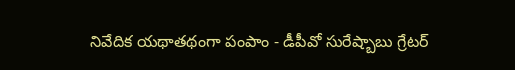నివేదిక యథాతథంగా పంపాం - డీపీవో సురేష్బాబు గ్రేటర్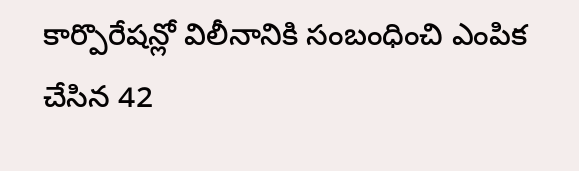కార్పొరేషన్లో విలీనానికి సంబంధించి ఎంపిక చేసిన 42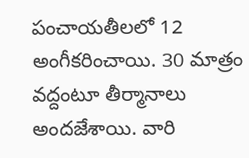పంచాయతీలలో 12 అంగీకరించాయి. 30 మాత్రం వద్దంటూ తీర్మానాలు అందజేశాయి. వారి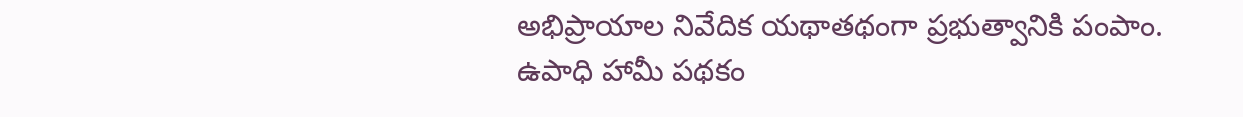అభిప్రాయాల నివేదిక యథాతథంగా ప్రభుత్వానికి పంపాం. ఉపాధి హామీ పథకం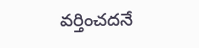వర్తించదనే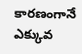కారణంగానే ఎక్కువ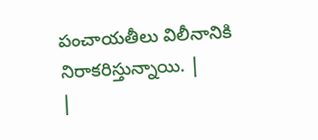పంచాయతీలు విలీనానికి నిరాకరిస్తున్నాయి. |
|